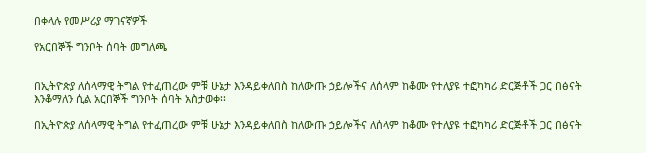በቀላሉ የመሥሪያ ማገናኛዎች

የአርበኞች ግንቦት ሰባት መግለጫ


በኢትዮጵያ ለሰላማዊ ትግል የተፈጠረው ምቹ ሁኔታ እንዳይቀለበስ ከለውጡ ኃይሎችና ለሰላም ከቆሙ የተለያዩ ተፎካካሪ ድርጅቶች ጋር በፅናት እንቆማለን ሲል አርበኞች ግንቦት ሰባት አስታወቀ፡፡

በኢትዮጵያ ለሰላማዊ ትግል የተፈጠረው ምቹ ሁኔታ እንዳይቀለበስ ከለውጡ ኃይሎችና ለሰላም ከቆሙ የተለያዩ ተፎካካሪ ድርጅቶች ጋር በፅናት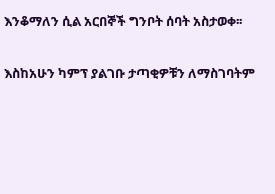እንቆማለን ሲል አርበኞች ግንቦት ሰባት አስታወቀ፡፡

እስከአሁን ካምፕ ያልገቡ ታጣቂዎቹን ለማስገባትም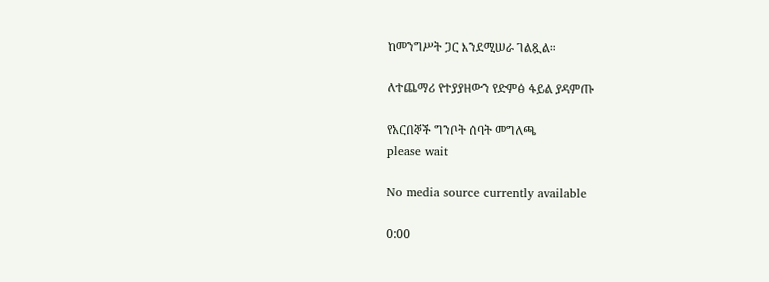ከመንግሥት ጋር እንደሚሠራ ገልጿል።

ለተጨማሪ የተያያዘውን የድምፅ ፋይል ያዳምጡ

የአርበኞች ግንቦት ሰባት መግለጫ
please wait

No media source currently available

0:00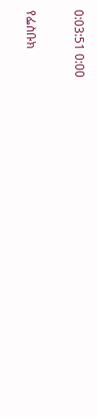0:03:51 0:00

የፌስቡክ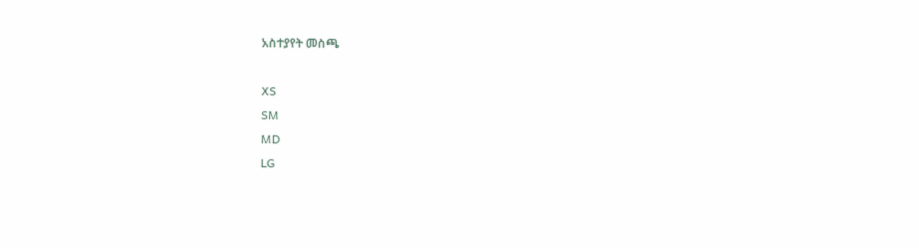አስተያየት መስጫ

XS
SM
MD
LG